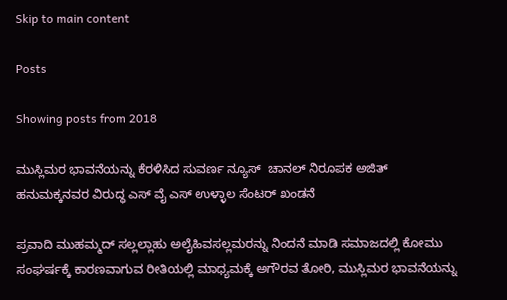Skip to main content

Posts

Showing posts from 2018

ಮುಸ್ಲಿಮರ ಭಾವನೆಯನ್ನು ಕೆರಳಿಸಿದ ಸುವರ್ಣ ನ್ಯೂಸ್  ಚಾನಲ್ ನಿರೂಪಕ ಅಜಿತ್ ಹನುಮಕ್ಕನವರ ವಿರುದ್ಧ ಎಸ್ ವೈ ಎಸ್ ಉಳ್ಳಾಲ ಸೆಂಟರ್ ಖಂಡನೆ

ಪ್ರವಾದಿ ಮುಹಮ್ಮದ್ ಸಲ್ಲಲ್ಲಾಹು ಅಲೈಹಿವಸಲ್ಲಮರನ್ನು ನಿಂದನೆ ಮಾಡಿ ಸಮಾಜದಲ್ಲಿ ಕೋಮು ಸಂಘರ್ಷಕ್ಕೆ ಕಾರಣವಾಗುವ ರೀತಿಯಲ್ಲಿ ಮಾಧ್ಯಮಕ್ಕೆ ಅಗೌರವ ತೋರಿ, ಮುಸ್ಲಿಮರ ಭಾವನೆಯನ್ನು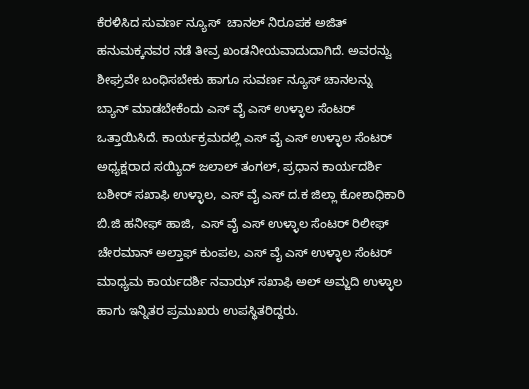ಕೆರಳಿಸಿದ ಸುವರ್ಣ ನ್ಯೂಸ್  ಚಾನಲ್ ನಿರೂಪಕ ಅಜಿತ್ ಹನುಮಕ್ಕನವರ ನಡೆ ತೀವ್ರ ಖಂಡನೀಯವಾದುದಾಗಿದೆ. ಅವರನ್ವು ಶೀಘ್ರವೇ ಬಂಧಿಸಬೇಕು ಹಾಗೂ ಸುವರ್ಣ ನ್ಯೂಸ್ ಚಾನಲನ್ನು ಬ್ಯಾನ್ ಮಾಡಬೇಕೆಂದು ಎಸ್ ವೈ ಎಸ್ ಉಳ್ಳಾಲ ಸೆಂಟರ್ ಒತ್ತಾಯಿಸಿದೆ. ಕಾರ್ಯಕ್ರಮದಲ್ಲಿ ಎಸ್ ವೈ ಎಸ್ ಉಳ್ಳಾಲ ಸೆಂಟರ್ ಅಧ್ಯಕ್ಷರಾದ ಸಯ್ಯಿದ್ ಜಲಾಲ್ ತಂಗಲ್, ಪ್ರಧಾನ ಕಾರ್ಯದರ್ಶಿ ಬಶೀರ್ ಸಖಾಫಿ ಉಳ್ಳಾಲ, ಎಸ್ ವೈ ಎಸ್ ದ.ಕ ಜಿಲ್ಲಾ ಕೋಶಾಧಿಕಾರಿ ಬಿ.ಜಿ ಹನೀಫ್ ಹಾಜಿ,  ಎಸ್ ವೈ ಎಸ್ ಉಳ್ಳಾಲ ಸೆಂಟರ್ ರಿಲೀಫ್ ಚೇರಮಾನ್ ಅಲ್ತಾಫ್ ಕುಂಪಲ, ಎಸ್ ವೈ ಎಸ್ ಉಳ್ಳಾಲ ಸೆಂಟರ್ ಮಾಧ್ಯಮ ಕಾರ್ಯದರ್ಶಿ ನವಾಝ್ ಸಖಾಫಿ ಅಲ್ ಅಮ್ಜದಿ ಉಳ್ಳಾಲ ಹಾಗು ಇನ್ನಿತರ ಪ್ರಮುಖರು ಉಪಸ್ಥಿತರಿದ್ದರು.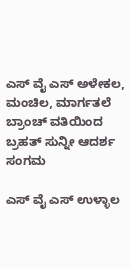ಎಸ್ ವೈ ಎಸ್ ಅಳೇಕಲ, ಮಂಚಿಲ, ಮಾರ್ಗತಲೆ ಬ್ರಾಂಚ್ ವತಿಯಿಂದ ಬ್ರಹತ್ ಸುನ್ನೀ ಆದರ್ಶ ಸಂಗಮ

ಎಸ್ ವೈ ಎಸ್ ಉಳ್ಳಾಲ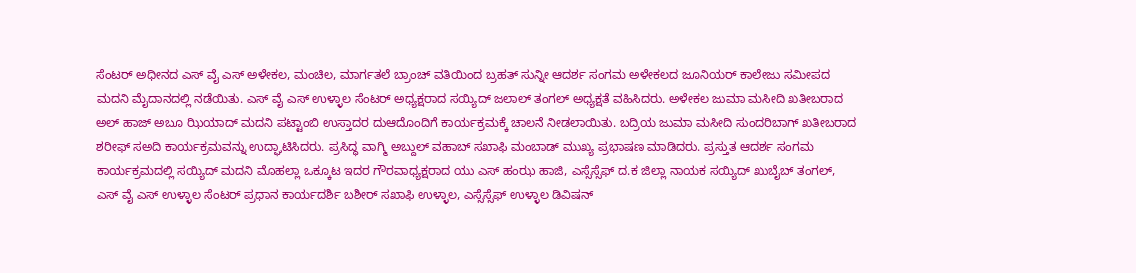ಸೆಂಟರ್ ಅಧೀನದ ಎಸ್ ವೈ ಎಸ್ ಅಳೇಕಲ, ಮಂಚಿಲ, ಮಾರ್ಗತಲೆ ಬ್ರಾಂಚ್ ವತಿಯಿಂದ ಬ್ರಹತ್ ಸುನ್ನೀ ಆದರ್ಶ ಸಂಗಮ ಅಳೇಕಲದ ಜೂನಿಯರ್ ಕಾಲೇಜು ಸಮೀಪದ ಮದನಿ ಮೈದಾನದಲ್ಲಿ ನಡೆಯಿತು. ಎಸ್ ವೈ ಎಸ್ ಉಳ್ಳಾಲ ಸೆಂಟರ್ ಅಧ್ಯಕ್ಷರಾದ ಸಯ್ಯಿದ್ ಜಲಾಲ್ ತಂಗಲ್ ಅಧ್ಯಕ್ಷತೆ ವಹಿಸಿದರು. ಅಳೇಕಲ ಜುಮಾ ಮಸೀದಿ ಖತೀಬರಾದ ಅಲ್ ಹಾಜ್ ಅಬೂ ಝಿಯಾದ್ ಮದನಿ ಪಟ್ಟಾಂಬಿ ಉಸ್ತಾದರ ದುಆದೊಂದಿಗೆ ಕಾರ್ಯಕ್ರಮಕ್ಕೆ ಚಾಲನೆ ನೀಡಲಾಯಿತು. ಬದ್ರಿಯ ಜುಮಾ ಮಸೀದಿ ಸುಂದರಿಬಾಗ್ ಖತೀಬರಾದ ಶರೀಫ್ ಸಅದಿ ಕಾರ್ಯಕ್ರಮವನ್ನು ಉದ್ಘಾಟಿಸಿದರು. ಪ್ರಸಿದ್ಧ ವಾಗ್ಮಿ ಅಬ್ದುಲ್ ವಹಾಬ್ ಸಖಾಫಿ ಮಂಬಾಡ್ ಮುಖ್ಯ ಪ್ರಭಾಷಣ ಮಾಡಿದರು. ಪ್ರಸ್ತುತ ಆದರ್ಶ ಸಂಗಮ ಕಾರ್ಯಕ್ರಮದಲ್ಲಿ ಸಯ್ಯಿದ್ ಮದನಿ ಮೊಹಲ್ಲಾ ಒಕ್ಕೂಟ ಇದರ ಗೌರವಾಧ್ಯಕ್ಷರಾದ ಯು ಎಸ್ ಹಂಝ ಹಾಜಿ, ಎಸ್ಸೆಸ್ಸೆಫ್ ದ.ಕ ಜಿಲ್ಲಾ ನಾಯಕ ಸಯ್ಯಿದ್ ಖುಬೈಬ್ ತಂಗಲ್, ಎಸ್ ವೈ ಎಸ್ ಉಳ್ಳಾಲ ಸೆಂಟರ್ ಪ್ರಧಾನ ಕಾರ್ಯದರ್ಶಿ ಬಶೀರ್ ಸಖಾಫಿ ಉಳ್ಳಾಲ, ಎಸ್ಸೆಸ್ಸೆಫ್ ಉಳ್ಳಾಲ ಡಿವಿಷನ್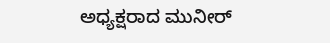ಅಧ್ಯಕ್ಷರಾದ ಮುನೀರ್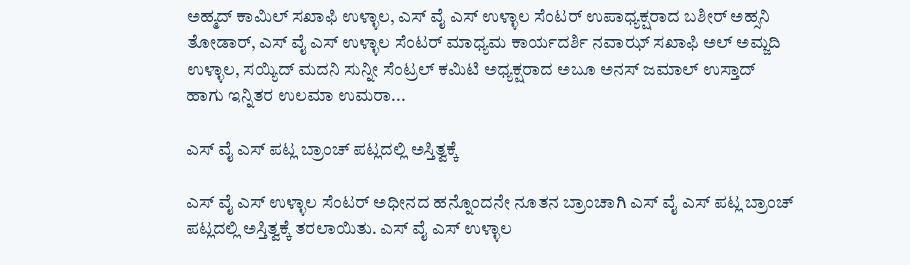ಅಹ್ಮದ್ ಕಾಮಿಲ್ ಸಖಾಫಿ ಉಳ್ಳಾಲ, ಎಸ್ ವೈ ಎಸ್ ಉಳ್ಳಾಲ ಸೆಂಟರ್ ಉಪಾಧ್ಯಕ್ಷರಾದ ಬಶೀರ್ ಅಹ್ಸನಿ ತೋಡಾರ್, ಎಸ್ ವೈ ಎಸ್ ಉಳ್ಳಾಲ ಸೆಂಟರ್ ಮಾಧ್ಯಮ ಕಾರ್ಯದರ್ಶಿ ನವಾಝ್ ಸಖಾಫಿ ಅಲ್ ಅಮ್ಜದಿ ಉಳ್ಳಾಲ, ಸಯ್ಯಿದ್ ಮದನಿ ಸುನ್ನೀ ಸೆಂಟ್ರಲ್ ಕಮಿಟಿ ಅಧ್ಯಕ್ಷರಾದ ಅಬೂ ಅನಸ್ ಜಮಾಲ್ ಉಸ್ತಾದ್ ಹಾಗು ಇನ್ನಿತರ ಉಲಮಾ ಉಮರಾ...

ಎಸ್ ವೈ ಎಸ್ ಪಟ್ಲ ಬ್ರಾಂಚ್ ಪಟ್ಲದಲ್ಲಿ ಅಸ್ತಿತ್ವಕ್ಕೆ

ಎಸ್ ವೈ ಎಸ್ ಉಳ್ಳಾಲ ಸೆಂಟರ್ ಅಧೀನದ ಹನ್ನೊಂದನೇ ನೂತನ ಬ್ರಾಂಚಾಗಿ ಎಸ್ ವೈ ಎಸ್ ಪಟ್ಲ ಬ್ರಾಂಚ್ ಪಟ್ಲದಲ್ಲಿ ಅಸ್ತಿತ್ವಕ್ಕೆ ತರಲಾಯಿತು. ಎಸ್ ವೈ ಎಸ್ ಉಳ್ಳಾಲ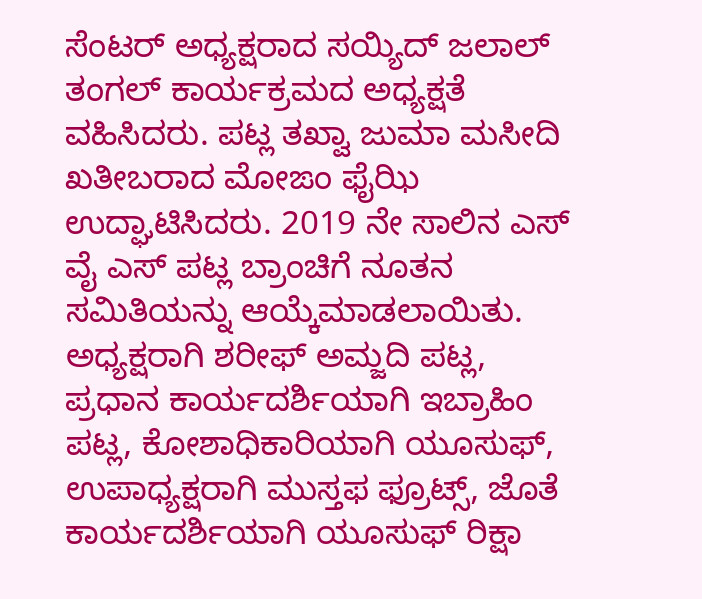ಸೆಂಟರ್ ಅಧ್ಯಕ್ಷರಾದ ಸಯ್ಯಿದ್ ಜಲಾಲ್ ತಂಗಲ್ ಕಾರ್ಯಕ್ರಮದ ಅಧ್ಯಕ್ಷತೆ ವಹಿಸಿದರು. ಪಟ್ಲ ತಖ್ವಾ ಜುಮಾ ಮಸೀದಿ ಖತೀಬರಾದ ಮೋಙಂ ಫೈಝಿ ಉದ್ಘಾಟಿಸಿದರು. 2019 ನೇ ಸಾಲಿನ ಎಸ್ ವೈ ಎಸ್ ಪಟ್ಲ ಬ್ರಾಂಚಿಗೆ ನೂತನ ಸಮಿತಿಯನ್ನು ಆಯ್ಕೆಮಾಡಲಾಯಿತು. ಅಧ್ಯಕ್ಷರಾಗಿ ಶರೀಫ್ ಅಮ್ಜದಿ ಪಟ್ಲ, ಪ್ರಧಾನ ಕಾರ್ಯದರ್ಶಿಯಾಗಿ ಇಬ್ರಾಹಿಂ ಪಟ್ಲ, ಕೋಶಾಧಿಕಾರಿಯಾಗಿ ಯೂಸುಫ್, ಉಪಾಧ್ಯಕ್ಷರಾಗಿ ಮುಸ್ತಫ ಫ್ರೂಟ್ಸ್, ಜೊತೆ ಕಾರ್ಯದರ್ಶಿಯಾಗಿ ಯೂಸುಫ್ ರಿಕ್ಷಾ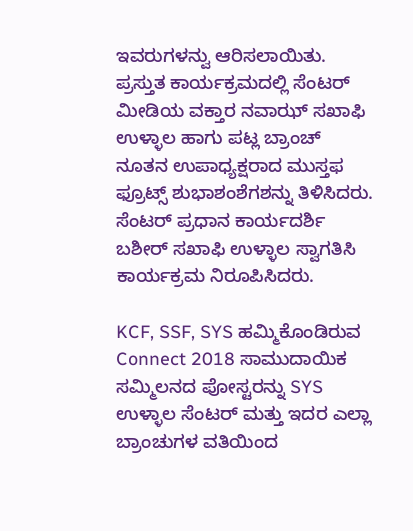ಇವರುಗಳನ್ವು ಆರಿಸಲಾಯಿತು. ಪ್ರಸ್ತುತ ಕಾರ್ಯಕ್ರಮದಲ್ಲಿ ಸೆಂಟರ್ ಮೀಡಿಯ ವಕ್ತಾರ ನವಾಝ್ ಸಖಾಫಿ ಉಳ್ಳಾಲ ಹಾಗು ಪಟ್ಲ ಬ್ರಾಂಚ್ ನೂತನ ಉಪಾಧ್ಯಕ್ಷರಾದ ಮುಸ್ತಫ ಫ್ರೂಟ್ಸ್ ಶುಭಾಶಂಶೆಗಶನ್ನು ತಿಳಿಸಿದರು. ಸೆಂಟರ್ ಪ್ರಧಾನ ಕಾರ್ಯದರ್ಶಿ ಬಶೀರ್ ಸಖಾಫಿ ಉಳ್ಳಾಲ ಸ್ವಾಗತಿಸಿ ಕಾರ್ಯಕ್ರಮ ನಿರೂಪಿಸಿದರು.

KCF, SSF, SYS ಹಮ್ಮಿಕೊಂಡಿರುವ Connect 2018 ಸಾಮುದಾಯಿಕ ಸಮ್ಮಿಲನದ ಪೋಸ್ಟರನ್ನು SYS ಉಳ್ಳಾಲ ಸೆಂಟರ್ ಮತ್ತು ಇದರ ಎಲ್ಲಾ ಬ್ರಾಂಚುಗಳ ವತಿಯಿಂದ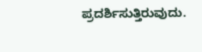ಪ್ರದರ್ಶಿಸುತ್ತಿರುವುದು.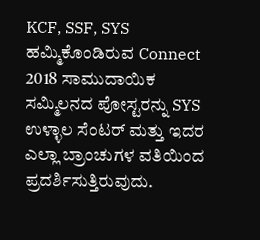KCF, SSF, SYS ಹಮ್ಮಿಕೊಂಡಿರುವ Connect 2018 ಸಾಮುದಾಯಿಕ ಸಮ್ಮಿಲನದ ಪೋಸ್ಟರನ್ನು SYS ಉಳ್ಳಾಲ ಸೆಂಟರ್ ಮತ್ತು ಇದರ ಎಲ್ಲಾ ಬ್ರಾಂಚುಗಳ ವತಿಯಿಂದ ಪ್ರದರ್ಶಿಸುತ್ತಿರುವುದು.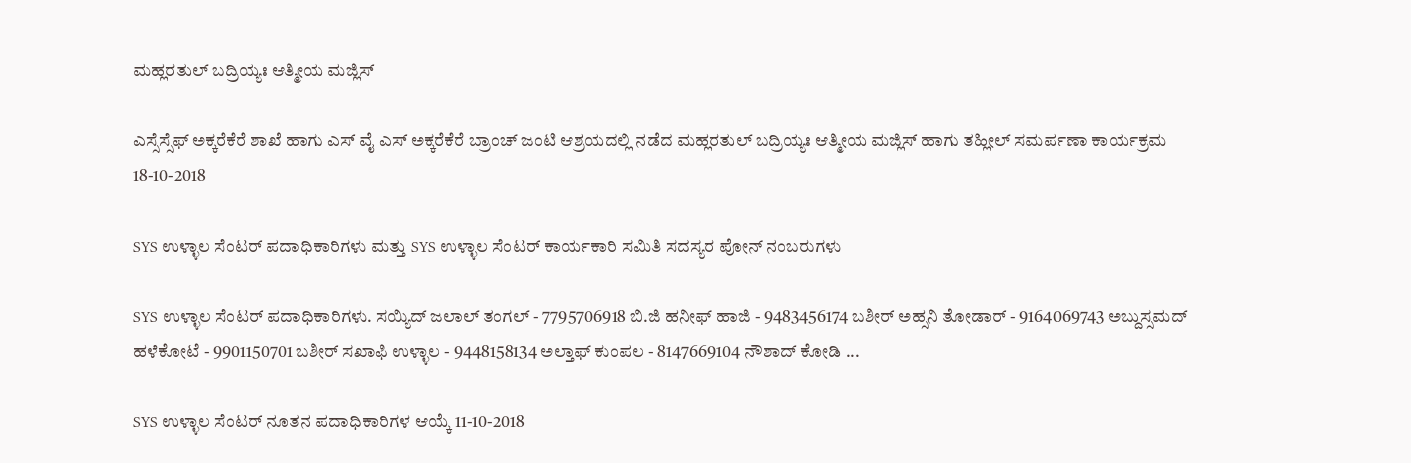ಮಹ್ಲರತುಲ್ ಬದ್ರಿಯ್ಯಃ ಆತ್ಮೀಯ ಮಜ್ಲಿಸ್

ಎಸ್ಸೆಸ್ಸೆಫ್ ಅಕ್ಕರೆಕೆರೆ ಶಾಖೆ ಹಾಗು ಎಸ್ ವೈ ಎಸ್ ಅಕ್ಕರೆಕೆರೆ ಬ್ರಾಂಚ್ ಜಂಟಿ ಆಶ್ರಯದಲ್ಲಿ ನಡೆದ ಮಹ್ಲರತುಲ್ ಬದ್ರಿಯ್ಯಃ ಆತ್ಮೀಯ ಮಜ್ಲಿಸ್ ಹಾಗು ತಹ್ಲೀಲ್ ಸಮರ್ಪಣಾ ಕಾರ್ಯಕ್ರಮ 18-10-2018

SYS ಉಳ್ಳಾಲ ಸೆಂಟರ್ ಪದಾಧಿಕಾರಿಗಳು ಮತ್ತು SYS ಉಳ್ಳಾಲ ಸೆಂಟರ್ ಕಾರ್ಯಕಾರಿ ಸಮಿತಿ ಸದಸ್ಯರ ಪೋನ್ ನಂಬರುಗಳು

SYS ಉಳ್ಳಾಲ ಸೆಂಟರ್ ಪದಾಧಿಕಾರಿಗಳು. ಸಯ್ಯಿದ್ ಜಲಾಲ್ ತಂಗಲ್ - 7795706918 ಬಿ.ಜಿ ಹನೀಫ್ ಹಾಜಿ - 9483456174 ಬಶೀರ್ ಅಹ್ಸನಿ ತೋಡಾರ್ - 9164069743 ಅಬ್ದುಸ್ಸಮದ್ ಹಳೆಕೋಟೆ - 9901150701 ಬಶೀರ್ ಸಖಾಫಿ ಉಳ್ಳಾಲ - 9448158134 ಅಲ್ತಾಫ್ ಕುಂಪಲ - 8147669104 ನೌಶಾದ್ ಕೋಡಿ ...

SYS ಉಳ್ಳಾಲ ಸೆಂಟರ್ ನೂತನ ಪದಾಧಿಕಾರಿಗಳ ಆಯ್ಕೆ 11-10-2018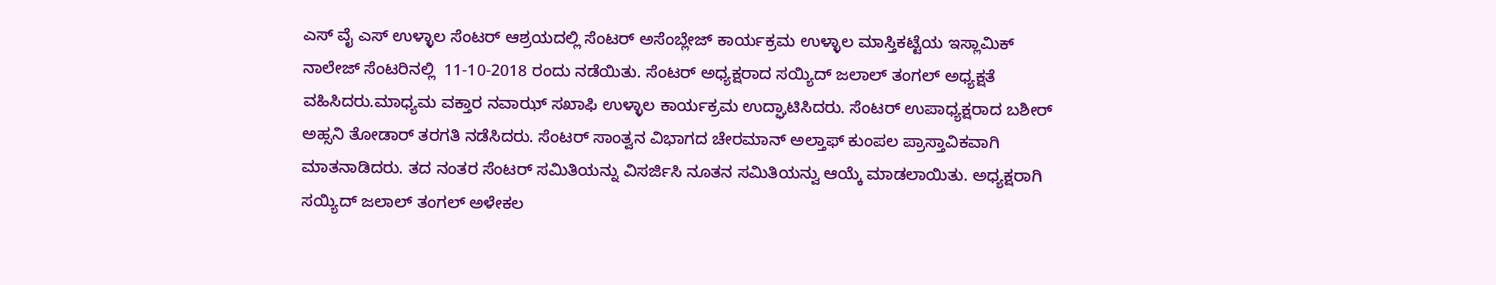ಎಸ್ ವೈ ಎಸ್ ಉಳ್ಳಾಲ ಸೆಂಟರ್ ಆಶ್ರಯದಲ್ಲಿ ಸೆಂಟರ್ ಅಸೆಂಬ್ಲೇಜ್ ಕಾರ್ಯಕ್ರಮ ಉಳ್ಳಾಲ ಮಾಸ್ತಿಕಟ್ಟೆಯ ಇಸ್ಲಾಮಿಕ್ ನಾಲೇಜ್ ಸೆಂಟರಿನಲ್ಲಿ  11-10-2018 ರಂದು ನಡೆಯಿತು. ಸೆಂಟರ್ ಅಧ್ಯಕ್ಷರಾದ ಸಯ್ಯಿದ್ ಜಲಾಲ್ ತಂಗಲ್ ಅಧ್ಯಕ್ಷತೆ ವಹಿಸಿದರು.ಮಾಧ್ಯಮ ವಕ್ತಾರ ನವಾಝ್ ಸಖಾಫಿ ಉಳ್ಳಾಲ ಕಾರ್ಯಕ್ರಮ ಉದ್ಘಾಟಿಸಿದರು. ಸೆಂಟರ್ ಉಪಾಧ್ಯಕ್ಷರಾದ ಬಶೀರ್ ಅಹ್ಸನಿ ತೋಡಾರ್ ತರಗತಿ ನಡೆಸಿದರು. ಸೆಂಟರ್ ಸಾಂತ್ವನ ವಿಭಾಗದ ಚೇರಮಾನ್ ಅಲ್ತಾಫ್ ಕುಂಪಲ ಪ್ರಾಸ್ತಾವಿಕವಾಗಿ ಮಾತನಾಡಿದರು. ತದ ನಂತರ ಸೆಂಟರ್ ಸಮಿತಿಯನ್ನು ವಿಸರ್ಜಿಸಿ ನೂತನ ಸಮಿತಿಯನ್ವು ಆಯ್ಕೆ ಮಾಡಲಾಯಿತು. ಅಧ್ಯಕ್ಷರಾಗಿ ಸಯ್ಯಿದ್ ಜಲಾಲ್ ತಂಗಲ್ ಅಳೇಕಲ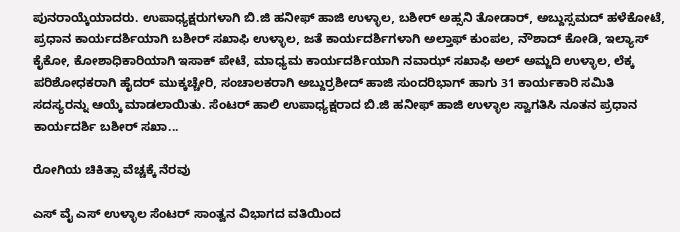ಪುನರಾಯ್ಕೆಯಾದರು. ಉಪಾಧ್ಯಕ್ಷರುಗಳಾಗಿ ಬಿ.ಜಿ ಹನೀಫ್ ಹಾಜಿ ಉಳ್ಳಾಲ, ಬಶೀರ್ ಅಹ್ಸನಿ ತೋಡಾರ್, ಅಬ್ದುಸ್ಸಮದ್ ಹಳೆಕೋಟೆ, ಪ್ರಧಾನ ಕಾರ್ಯದರ್ಶಿಯಾಗಿ ಬಶೀರ್ ಸಖಾಫಿ ಉಳ್ಳಾಲ, ಜತೆ ಕಾರ್ಯದರ್ಶಿಗಳಾಗಿ ಅಲ್ತಾಫ್ ಕುಂಪಲ, ನೌಶಾದ್ ಕೋಡಿ, ಇಲ್ಯಾಸ್ ಕೈಕೋ, ಕೋಶಾಧಿಕಾರಿಯಾಗಿ ಇಸಾಕ್ ಪೇಟೆ, ಮಾಧ್ಯಮ ಕಾರ್ಯದರ್ಶಿಯಾಗಿ ನವಾಝ್ ಸಖಾಫಿ ಅಲ್ ಅಮ್ಜದಿ ಉಳ್ಳಾಲ, ಲೆಕ್ಕ ಪರಿಶೋಧಕರಾಗಿ ಹೈದರ್ ಮುಕ್ಕಚ್ಚೇರಿ, ಸಂಚಾಲಕರಾಗಿ ಅಬ್ದುರ್ರಶೀದ್ ಹಾಜಿ ಸುಂದರಿಭಾಗ್ ಹಾಗು 31 ಕಾರ್ಯಕಾರಿ ಸಮಿತಿ ಸದಸ್ಯರನ್ನು ಆಯ್ಕೆ ಮಾಡಲಾಯಿತು. ಸೆಂಟರ್ ಹಾಲಿ ಉಪಾಧ್ಯಕ್ಷರಾದ ಬಿ.ಜಿ ಹನೀಫ್ ಹಾಜಿ ಉಳ್ಳಾಲ ಸ್ವಾಗತಿಸಿ ನೂತನ ಪ್ರಧಾನ ಕಾರ್ಯದರ್ಶಿ ಬಶೀರ್ ಸಖಾ...

ರೋಗಿಯ ಚಿಕಿತ್ಸಾ ವೆಚ್ಚಕ್ಕೆ ನೆರವು

ಎಸ್ ವೈ ಎಸ್ ಉಳ್ಳಾಲ ಸೆಂಟರ್ ಸಾಂತ್ವನ ವಿಭಾಗದ ವತಿಯಿಂದ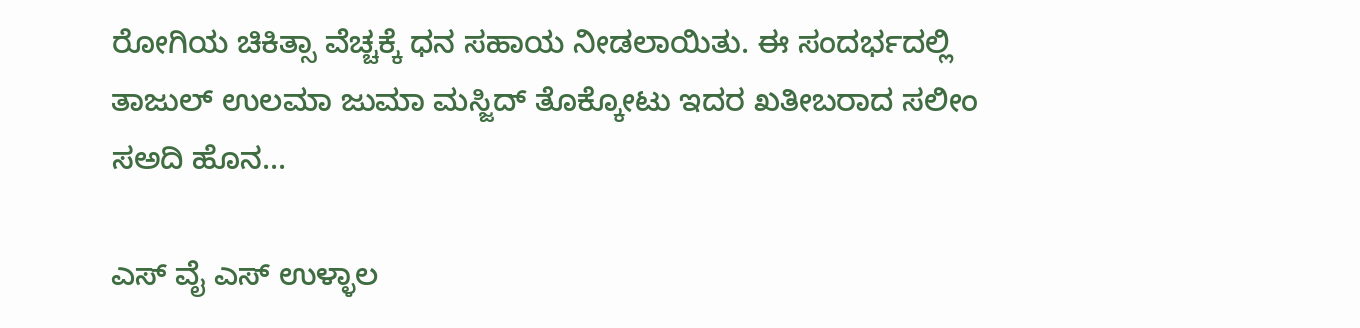ರೋಗಿಯ ಚಿಕಿತ್ಸಾ ವೆಚ್ಚಕ್ಕೆ ಧನ ಸಹಾಯ ನೀಡಲಾಯಿತು. ಈ ಸಂದರ್ಭದಲ್ಲಿ ತಾಜುಲ್ ಉಲಮಾ ಜುಮಾ ಮಸ್ಜಿದ್ ತೊಕ್ಕೋಟು ಇದರ ಖತೀಬರಾದ ಸಲೀಂ ಸಅದಿ ಹೊನ...

ಎಸ್ ವೈ ಎಸ್ ಉಳ್ಳಾಲ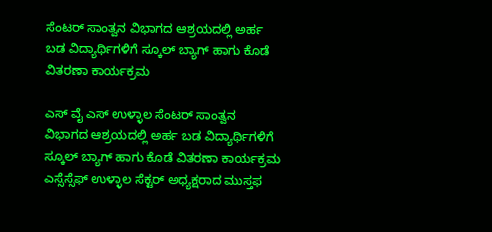ಸೆಂಟರ್ ಸಾಂತ್ವನ ವಿಭಾಗದ ಆಶ್ರಯದಲ್ಲಿ ಅರ್ಹ ಬಡ ವಿದ್ಯಾರ್ಥಿಗಳಿಗೆ ಸ್ಕೂಲ್ ಬ್ಯಾಗ್ ಹಾಗು ಕೊಡೆ ವಿತರಣಾ ಕಾರ್ಯಕ್ರಮ

ಎಸ್ ವೈ ಎಸ್ ಉಳ್ಳಾಲ ಸೆಂಟರ್ ಸಾಂತ್ವನ ವಿಭಾಗದ ಆಶ್ರಯದಲ್ಲಿ ಅರ್ಹ ಬಡ ವಿದ್ಯಾರ್ಥಿಗಳಿಗೆ ಸ್ಕೂಲ್ ಬ್ಯಾಗ್ ಹಾಗು ಕೊಡೆ ವಿತರಣಾ ಕಾರ್ಯಕ್ರಮ ಎಸ್ಸೆಸ್ಸೆಫ್ ಉಳ್ಳಾಲ ಸೆಕ್ಟರ್ ಅಧ್ಯಕ್ಷರಾದ ಮುಸ್ತಫ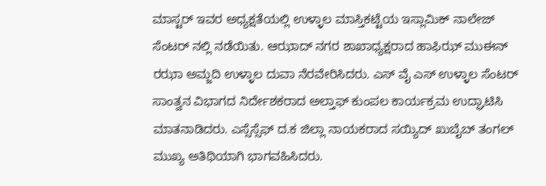ಮಾಸ್ಟರ್ ಇವರ ಅಧ್ಯಕ್ಷತೆಯಲ್ಲಿ ಉಳ್ಳಾಲ ಮಾಸ್ತಿಕಟ್ಟೆಯ ಇಸ್ಲಾಮಿಕ್ ನಾಲೇಜ್ ಸೆಂಟರ್ ನಲ್ಲಿ ನಡೆಯಿತು. ಆಝಾದ್ ನಗರ ಶಾಖಾಧ್ಯಕ್ಷರಾದ ಹಾಫಿಝ್ ಮುಈನ್ ರಝಾ ಅಮ್ಜದಿ ಉಳ್ಳಾಲ ದುವಾ ನೆರವೇರಿಸಿದರು. ಎಸ್ ವೈ ಎಸ್ ಉಳ್ಳಾಲ ಸೆಂಟರ್ ಸಾಂತ್ವನ ವಿಭಾಗದ ನಿರ್ದೇಶಕರಾದ ಅಲ್ತಾಫ್ ಕುಂಪಲ ಕಾರ್ಯಕ್ರಮ ಉದ್ಘಾಟಿಸಿ ಮಾತನಾಡಿದರು. ಎಸ್ಸೆಸ್ಸೆಫ್ ದ.ಕ ಜಿಲ್ಲಾ ನಾಯಕರಾದ ಸಯ್ಯಿದ್ ಖುಬೈಬ್ ತಂಗಲ್ ಮುಖ್ಯ ಅತಿಥಿಯಾಗಿ ಭಾಗವಹಿಸಿದರು.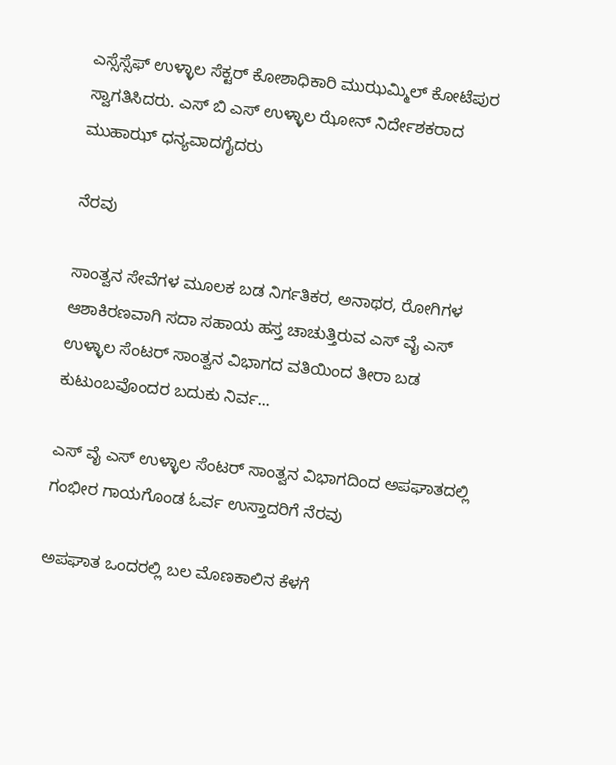ಎಸ್ಸೆಸ್ಸೆಫ್ ಉಳ್ಳಾಲ ಸೆಕ್ಟರ್ ಕೋಶಾಧಿಕಾರಿ ಮುಝಮ್ಮಿಲ್ ಕೋಟೆಪುರ ಸ್ವಾಗತಿಸಿದರು. ಎಸ್ ಬಿ ಎಸ್ ಉಳ್ಳಾಲ ಝೋನ್ ನಿರ್ದೇಶಕರಾದ ಮುಹಾಝ್ ಧನ್ಯವಾದಗೈದರು

ನೆರವು

ಸಾಂತ್ವನ ಸೇವೆಗಳ ಮೂಲಕ ಬಡ ನಿರ್ಗತಿಕರ, ಅನಾಥರ, ರೋಗಿಗಳ ಆಶಾಕಿರಣವಾಗಿ ಸದಾ ಸಹಾಯ ಹಸ್ತ ಚಾಚುತ್ತಿರುವ ಎಸ್ ವೈ ಎಸ್ ಉಳ್ಳಾಲ ಸೆಂಟರ್ ಸಾಂತ್ವನ ವಿಭಾಗದ ವತಿಯಿಂದ ತೀರಾ ಬಡ ಕುಟುಂಬವೊಂದರ ಬದುಕು ನಿರ್ವ...

ಎಸ್ ವೈ ಎಸ್ ಉಳ್ಳಾಲ ಸೆಂಟರ್ ಸಾಂತ್ವನ ವಿಭಾಗದಿಂದ ಅಪಘಾತದಲ್ಲಿ ಗಂಭೀರ ಗಾಯಗೊಂಡ ಓರ್ವ ಉಸ್ತಾದರಿಗೆ ನೆರವು

ಅಪಘಾತ ಒಂದರಲ್ಲಿ ಬಲ ಮೊಣಕಾಲಿನ ಕೆಳಗೆ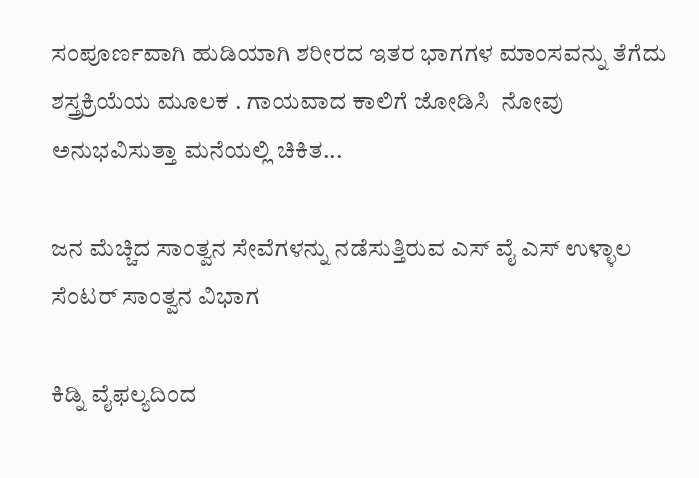ಸಂಪೂರ್ಣವಾಗಿ ಹುಡಿಯಾಗಿ ಶರೀರದ ಇತರ ಭಾಗಗಳ ಮಾಂಸವನ್ನು ತೆಗೆದು ಶಸ್ತ್ರಕ್ರಿಯೆಯ ಮೂಲಕ . ಗಾಯವಾದ ಕಾಲಿಗೆ ಜೋಡಿಸಿ  ನೋವು ಅನುಭವಿಸುತ್ತಾ ಮನೆಯಲ್ಲಿ ಚಿಕಿತ...

ಜನ ಮೆಚ್ಚಿದ ಸಾಂತ್ವನ ಸೇವೆಗಳನ್ನು ನಡೆಸುತ್ತಿರುವ ಎಸ್ ವೈ ಎಸ್ ಉಳ್ಳಾಲ ಸೆಂಟರ್ ಸಾಂತ್ವನ ವಿಭಾಗ

ಕಿಡ್ನಿ ವೈಫಲ್ಯದಿಂದ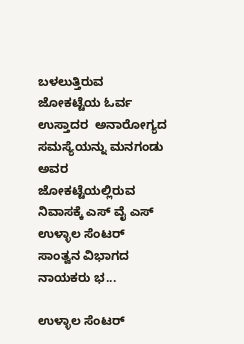ಬಳಲುತ್ತಿರುವ ಜೋಕಟ್ಟೆಯ ಓರ್ವ ಉಸ್ತಾದರ  ಅನಾರೋಗ್ಯದ ಸಮಸ್ಯೆಯನ್ನು ಮನಗಂಡು ಅವರ ಜೋಕಟ್ಟೆಯಲ್ಲಿರುವ ನಿವಾಸಕ್ಕೆ ಎಸ್ ವೈ ಎಸ್ ಉಳ್ಳಾಲ ಸೆಂಟರ್ ಸಾಂತ್ವನ ವಿಭಾಗದ ನಾಯಕರು ಭ...

ಉಳ್ಳಾಲ ಸೆಂಟರ್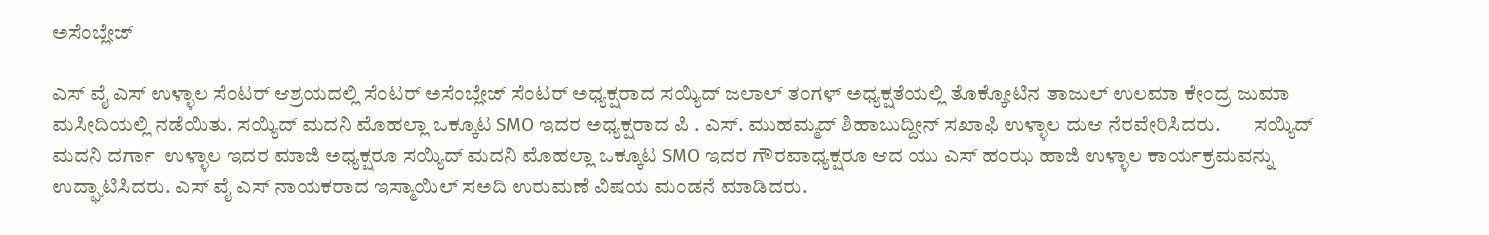ಅಸೆಂಬ್ಲೇಜ್

ಎಸ್ ವೈ ಎಸ್ ಉಳ್ಳಾಲ ಸೆಂಟರ್ ಆಶ್ರಯದಲ್ಲಿ ಸೆಂಟರ್ ಅಸೆಂಬ್ಲೇಜ್ ಸೆಂಟರ್ ಅಧ್ಯಕ್ಷರಾದ ಸಯ್ಯಿದ್ ಜಲಾಲ್ ತಂಗಳ್ ಅಧ್ಯಕ್ಷತೆಯಲ್ಲಿ ತೊಕ್ಕೋಟಿನ ತಾಜುಲ್ ಉಲಮಾ ಕೇಂದ್ರ ಜುಮಾ ಮಸೀದಿಯಲ್ಲಿ ನಡೆಯಿತು. ಸಯ್ಯಿದ್ ಮದನಿ ಮೊಹಲ್ಲಾ ಒಕ್ಕೂಟ SMO ಇದರ ಅಧ್ಯಕ್ಷರಾದ ಪಿ . ಎಸ್. ಮುಹಮ್ಮದ್ ಶಿಹಾಬುದ್ದೀನ್ ಸಖಾಫಿ ಉಳ್ಳಾಲ ದುಆ ನೆರವೇರಿಸಿದರು.        ಸಯ್ಯಿದ್ ಮದನಿ ದರ್ಗಾ  ಉಳ್ಳಾಲ ಇದರ ಮಾಜಿ ಅಧ್ಯಕ್ಷರೂ ಸಯ್ಯಿದ್ ಮದನಿ ಮೊಹಲ್ಲಾ ಒಕ್ಕೂಟ SMO ಇದರ ಗೌರವಾಧ್ಯಕ್ಷರೂ ಆದ ಯು ಎಸ್ ಹಂಝ ಹಾಜಿ ಉಳ್ಳಾಲ ಕಾರ್ಯಕ್ರಮವನ್ನು ಉದ್ಘಾಟಿಸಿದರು. ಎಸ್ ವೈ ಎಸ್ ನಾಯಕರಾದ ಇಸ್ಮಾಯಿಲ್ ಸಅದಿ ಉರುಮಣೆ ವಿಷಯ ಮಂಡನೆ ಮಾಡಿದರು.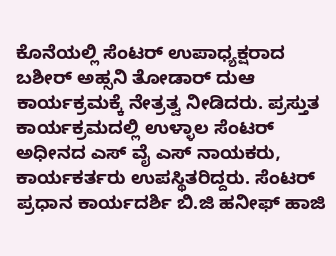ಕೊನೆಯಲ್ಲಿ ಸೆಂಟರ್ ಉಪಾಧ್ಯಕ್ಷರಾದ ಬಶೀರ್ ಅಹ್ಸನಿ ತೋಡಾರ್ ದುಆ ಕಾರ್ಯಕ್ರಮಕ್ಕೆ ನೇತ್ರತ್ವ ನೀಡಿದರು. ಪ್ರಸ್ತುತ ಕಾರ್ಯಕ್ರಮದಲ್ಲಿ ಉಳ್ಳಾಲ ಸೆಂಟರ್ ಅಧೀನದ ಎಸ್ ವೈ ಎಸ್ ನಾಯಕರು, ಕಾರ್ಯಕರ್ತರು ಉಪಸ್ಥಿತರಿದ್ದರು. ಸೆಂಟರ್ ಪ್ರಧಾನ ಕಾರ್ಯದರ್ಶಿ ಬಿ.ಜಿ ಹನೀಫ್ ಹಾಜಿ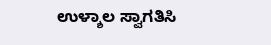ಉಳ್ಶಾಲ ಸ್ವಾಗತಿಸಿ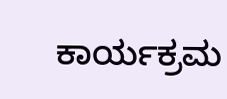ಕಾರ್ಯಕ್ರಮ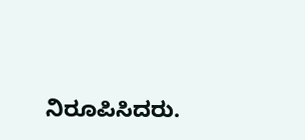ನಿರೂಪಿಸಿದರು.